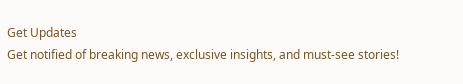Get Updates
Get notified of breaking news, exclusive insights, and must-see stories!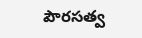పౌరసత్వ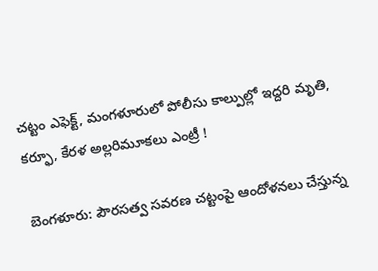చట్టం ఎఫెక్ట్, మంగళూరులో పోలీసు కాల్పుల్లో ఇద్దరి మృతి, కర్ఫూ, కేరళ అల్లరిమూకలు ఎంట్రీ !

బెంగళూరు: పౌరసత్వ సవరణ చట్టంపై ఆందోళనలు చేస్తున్న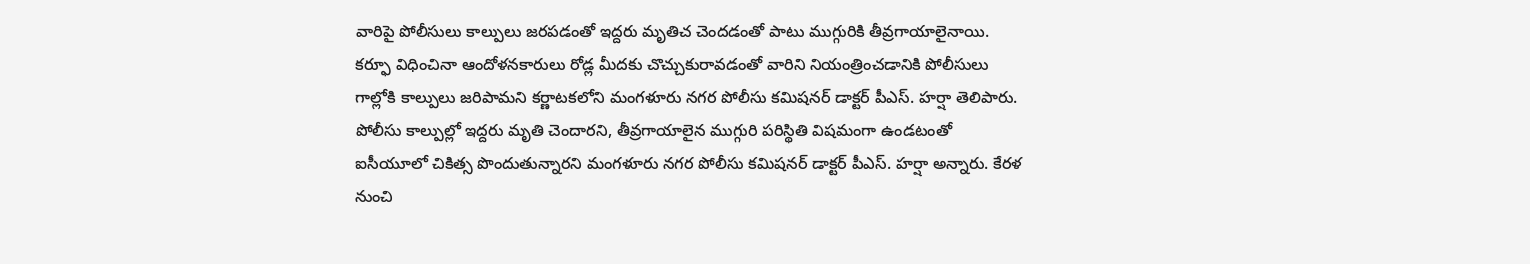వారిపై పోలీసులు కాల్పులు జరపడంతో ఇద్దరు మృతిచ చెందడంతో పాటు ముగ్గురికి తీవ్రగాయాలైనాయి. కర్ఫూ విధించినా ఆందోళనకారులు రోడ్ల మీదకు చొచ్చుకురావడంతో వారిని నియంత్రించడానికి పోలీసులు గాల్లోకి కాల్పులు జరిపామని కర్ణాటకలోని మంగళూరు నగర పోలీసు కమిషనర్ డాక్టర్ పీఎస్. హర్షా తెలిపారు. పోలీసు కాల్పుల్లో ఇద్దరు మృతి చెందారని, తీవ్రగాయాలైన ముగ్గురి పరిస్థితి విషమంగా ఉండటంతో ఐసీయూలో చికిత్స పొందుతున్నారని మంగళూరు నగర పోలీసు కమిషనర్ డాక్టర్ పీఎస్. హర్షా అన్నారు. కేరళ నుంచి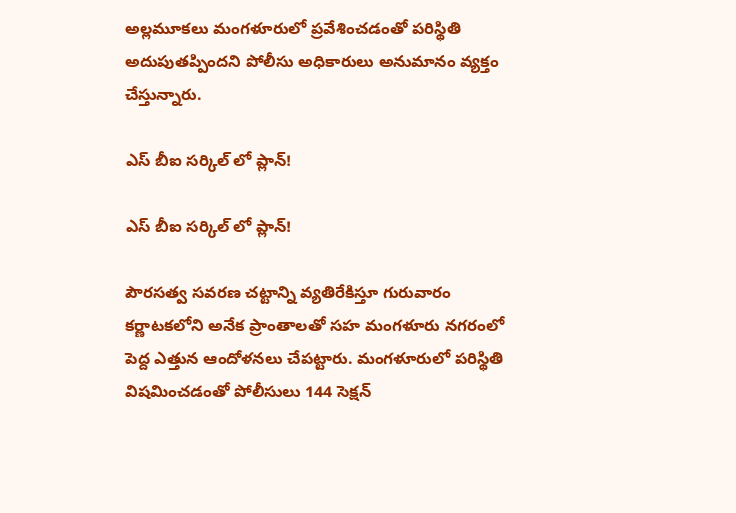అల్లమూకలు మంగళూరులో ప్రవేశించడంతో పరిస్థితి అదుపుతప్పిందని పోలీసు అధికారులు అనుమానం వ్యక్తం చేస్తున్నారు.

ఎస్ బీఐ సర్కిల్ లో ప్లాన్!

ఎస్ బీఐ సర్కిల్ లో ప్లాన్!

పౌరసత్వ సవరణ చట్టాన్ని వ్యతిరేకిస్తూ గురువారం కర్ణాటకలోని అనేక ప్రాంతాలతో సహ మంగళూరు నగరంలో పెద్ద ఎత్తున ఆందోళనలు చేపట్టారు. మంగళూరులో పరిస్థితి విషమించడంతో పోలీసులు 144 సెక్షన్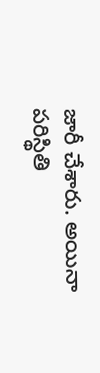జారీ చేశారు. అయినా పరిస్థితి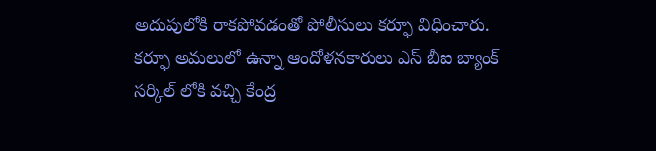అదుపులోకి రాకపోవడంతో పోలీసులు కర్ఫూ విధించారు. కర్ఫూ అమలులో ఉన్నా ఆందోళనకారులు ఎస్ బీఐ బ్యాంక్ సర్కిల్ లోకి వచ్చి కేంద్ర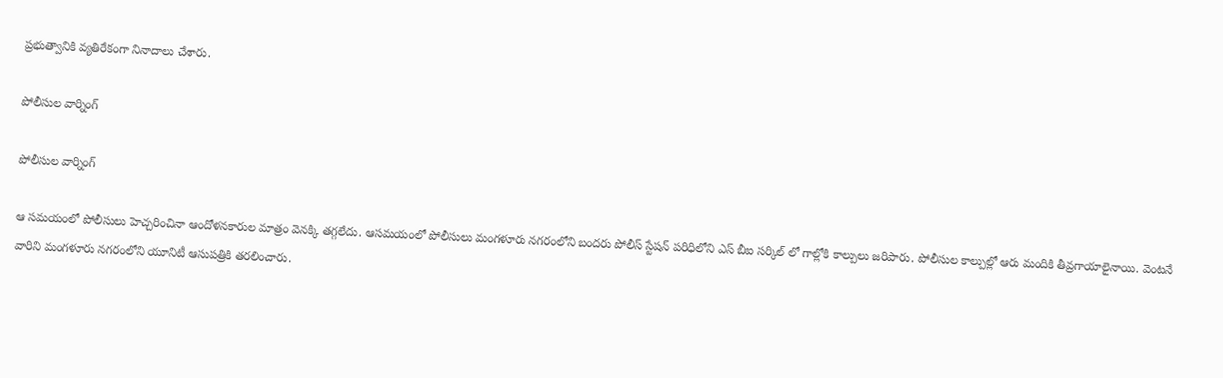ప్రభుత్వానికి వ్యతిరేకంగా నినాదాలు చేశారు.

పోలీసుల వార్నింగ్

పోలీసుల వార్నింగ్

ఆ సమయంలో పోలీసులు హెచ్చరించినా ఆందోళనకారుల మాత్రం వెనక్కి తగ్గలేదు. ఆసమయంలో పోలీసులు మంగళూరు నగరంలోని బందరు పోలీస్ స్టేషన్ పరిధిలోని ఎస్ బీఐ సర్కిల్ లో గాల్లోకి కాల్పులు జరిపారు. పోలీసుల కాల్పుల్లో ఆరు మందికి తీవ్రగాయాలైనాయి. వెంటనే వారిని మంగళూరు నగరంలోని యూనిటీ ఆసుపత్రికి తరలించారు.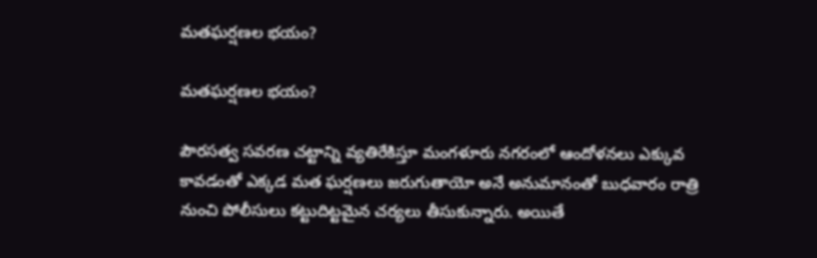మతఘర్షణల భయం?

మతఘర్షణల భయం?

పౌరసత్వ సవరణ చట్టాన్ని వ్యతిరేకిస్తూ మంగళూరు నగరంలో ఆందోళనలు ఎక్కువ కావడంతో ఎక్కడ మత ఘర్షణలు జరుగుతాయో అనే అనుమానంతో బుధవారం రాత్రి నుంచి పోలీసులు కట్టుదిట్టమైన చర్యలు తీసుకున్నారు. అయితే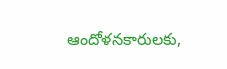ఆందోళనకారులకు,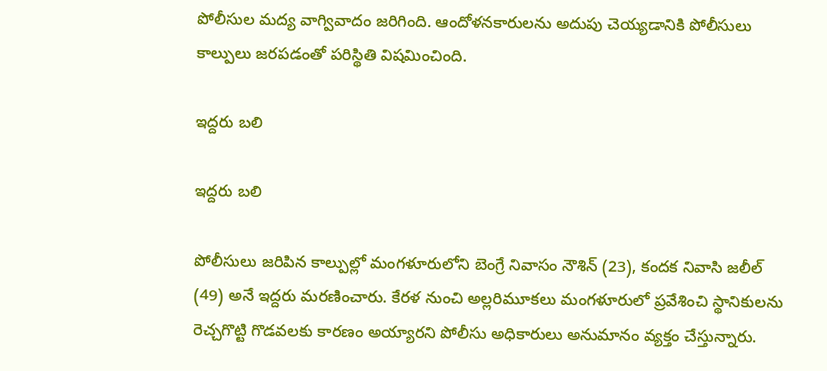పోలీసుల మద్య వాగ్వివాదం జరిగింది. ఆందోళనకారులను అదుపు చెయ్యడానికి పోలీసులు కాల్పులు జరపడంతో పరిస్థితి విషమించింది.

ఇద్దరు బలి

ఇద్దరు బలి

పోలీసులు జరిపిన కాల్పుల్లో మంగళూరులోని బెంగ్రే నివాసం నౌశిన్ (23), కందక నివాసి జలీల్ (49) అనే ఇద్దరు మరణించారు. కేరళ నుంచి అల్లరిమూకలు మంగళూరులో ప్రవేశించి స్థానికులను రెచ్చగొట్టి గొడవలకు కారణం అయ్యారని పోలీసు అధికారులు అనుమానం వ్యక్తం చేస్తున్నారు.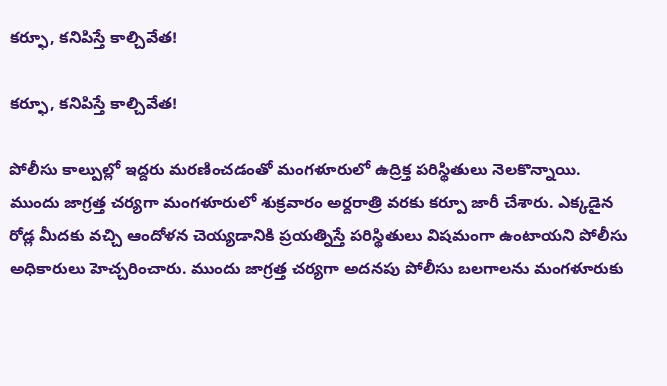కర్ఫూ, కనిపిస్తే కాల్చివేత!

కర్ఫూ, కనిపిస్తే కాల్చివేత!

పోలీసు కాల్పుల్లో ఇద్దరు మరణించడంతో మంగళూరులో ఉద్రిక్త పరిస్థితులు నెలకొన్నాయి. ముందు జాగ్రత్త చర్యగా మంగళూరులో శుక్రవారం అర్దరాత్రి వరకు కర్పూ జారీ చేశారు. ఎక్కడైన రోడ్ల మీదకు వచ్చి ఆందోళన చెయ్యడానికి ప్రయత్నిస్తే పరిస్థితులు విషమంగా ఉంటాయని పోలీసు అధికారులు హెచ్చరించారు. ముందు జాగ్రత్త చర్యగా అదనపు పోలీసు బలగాలను మంగళూరుకు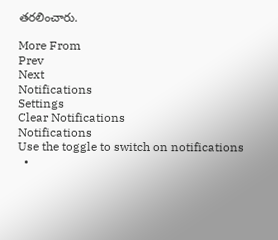తరలించారు.

More From
Prev
Next
Notifications
Settings
Clear Notifications
Notifications
Use the toggle to switch on notifications
  •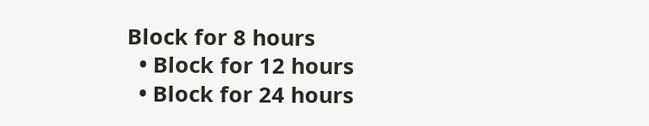Block for 8 hours
  • Block for 12 hours
  • Block for 24 hours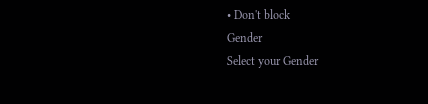• Don't block
Gender
Select your Gender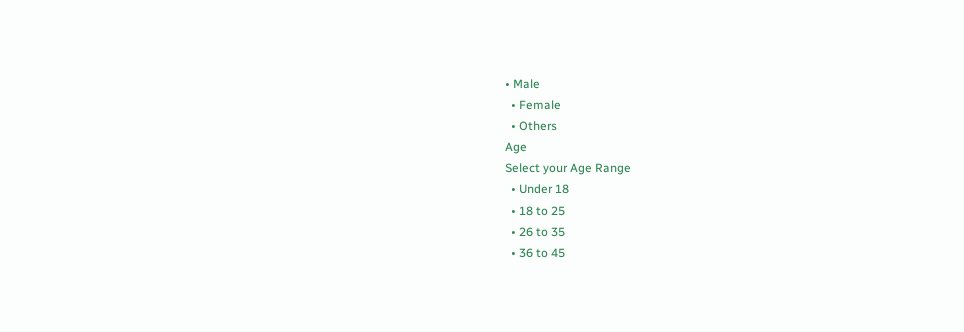• Male
  • Female
  • Others
Age
Select your Age Range
  • Under 18
  • 18 to 25
  • 26 to 35
  • 36 to 45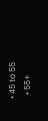• 45 to 55
  • 55+